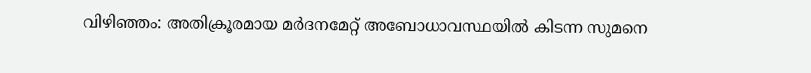വിഴിഞ്ഞം: അതിക്രൂരമായ മർദനമേറ്റ് അബോധാവസ്ഥയിൽ കിടന്ന സുമനെ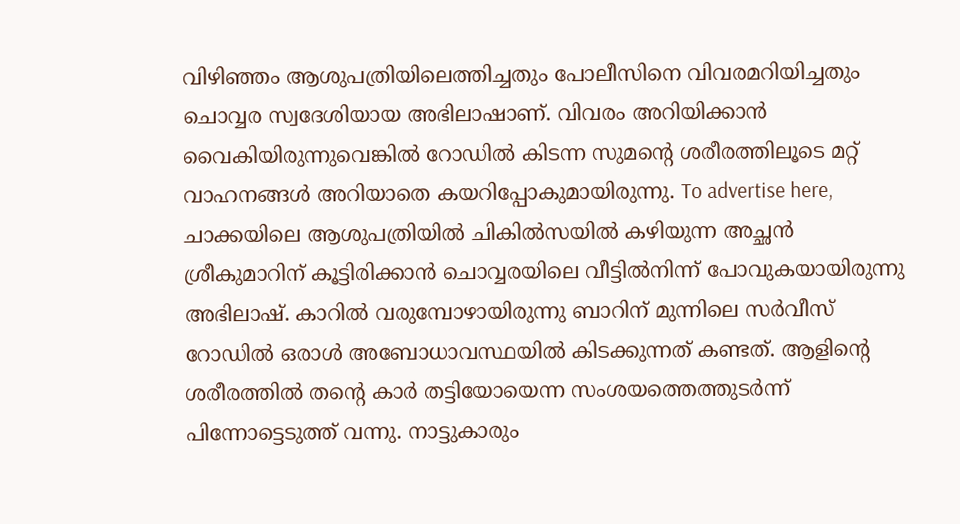വിഴിഞ്ഞം ആശുപത്രിയിലെത്തിച്ചതും പോലീസിനെ വിവരമറിയിച്ചതും ചൊവ്വര സ്വദേശിയായ അഭിലാഷാണ്. വിവരം അറിയിക്കാൻ വൈകിയിരുന്നുവെങ്കിൽ റോഡിൽ കിടന്ന സുമന്റെ ശരീരത്തിലൂടെ മറ്റ് വാഹനങ്ങൾ അറിയാതെ കയറിപ്പോകുമായിരുന്നു. To advertise here, ചാക്കയിലെ ആശുപത്രിയിൽ ചികിൽസയിൽ കഴിയുന്ന അച്ഛൻ ശ്രീകുമാറിന് കൂട്ടിരിക്കാൻ ചൊവ്വരയിലെ വീട്ടിൽനിന്ന് പോവുകയായിരുന്നു അഭിലാഷ്. കാറിൽ വരുമ്പോഴായിരുന്നു ബാറിന് മുന്നിലെ സർവീസ് റോഡിൽ ഒരാൾ അബോധാവസ്ഥയിൽ കിടക്കുന്നത് കണ്ടത്. ആളിന്റെ ശരീരത്തിൽ തന്റെ കാർ തട്ടിയോയെന്ന സംശയത്തെത്തുടർന്ന് പിന്നോട്ടെടുത്ത് വന്നു. നാട്ടുകാരും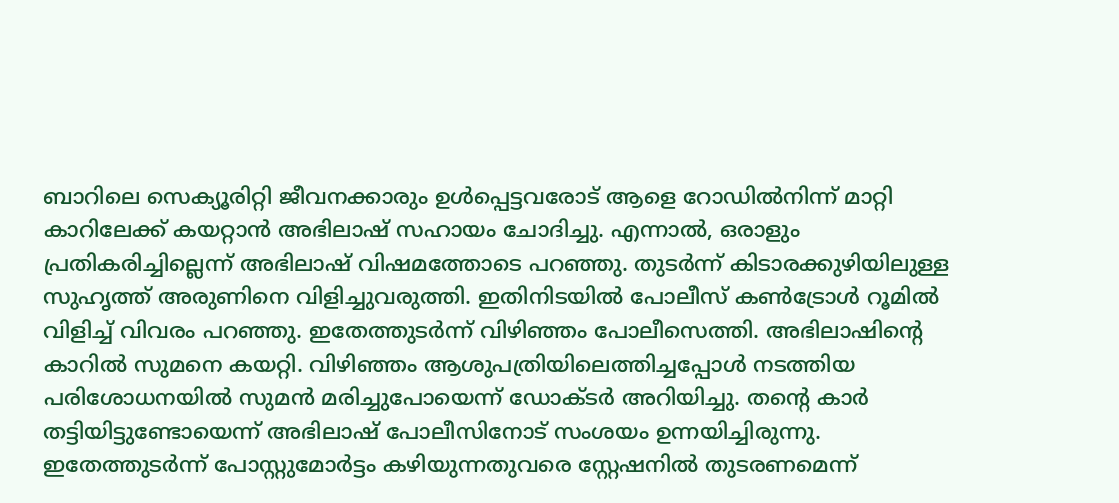ബാറിലെ സെക്യൂരിറ്റി ജീവനക്കാരും ഉൾപ്പെട്ടവരോട് ആളെ റോഡിൽനിന്ന് മാറ്റി കാറിലേക്ക് കയറ്റാൻ അഭിലാഷ് സഹായം ചോദിച്ചു. എന്നാൽ, ഒരാളും പ്രതികരിച്ചില്ലെന്ന് അഭിലാഷ് വിഷമത്തോടെ പറഞ്ഞു. തുടർന്ന് കിടാരക്കുഴിയിലുള്ള സുഹൃത്ത് അരുണിനെ വിളിച്ചുവരുത്തി. ഇതിനിടയിൽ പോലീസ് കൺട്രോൾ റൂമിൽ വിളിച്ച് വിവരം പറഞ്ഞു. ഇതേത്തുടർന്ന് വിഴിഞ്ഞം പോലീസെത്തി. അഭിലാഷിന്റെ കാറിൽ സുമനെ കയറ്റി. വിഴിഞ്ഞം ആശുപത്രിയിലെത്തിച്ചപ്പോൾ നടത്തിയ പരിശോധനയിൽ സുമൻ മരിച്ചുപോയെന്ന് ഡോക്ടർ അറിയിച്ചു. തന്റെ കാർ തട്ടിയിട്ടുണ്ടോയെന്ന് അഭിലാഷ് പോലീസിനോട് സംശയം ഉന്നയിച്ചിരുന്നു. ഇതേത്തുടർന്ന് പോസ്റ്റുമോർട്ടം കഴിയുന്നതുവരെ സ്റ്റേഷനിൽ തുടരണമെന്ന്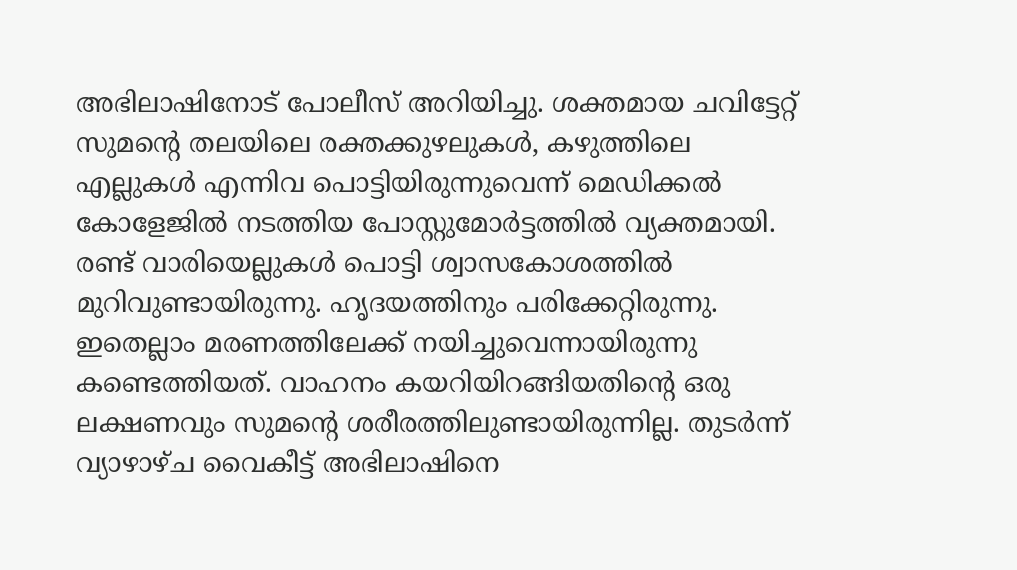അഭിലാഷിനോട് പോലീസ് അറിയിച്ചു. ശക്തമായ ചവിട്ടേറ്റ് സുമന്റെ തലയിലെ രക്തക്കുഴലുകൾ, കഴുത്തിലെ എല്ലുകൾ എന്നിവ പൊട്ടിയിരുന്നുവെന്ന് മെഡിക്കൽ കോളേജിൽ നടത്തിയ പോസ്റ്റുമോർട്ടത്തിൽ വ്യക്തമായി. രണ്ട് വാരിയെല്ലുകൾ പൊട്ടി ശ്വാസകോശത്തിൽ മുറിവുണ്ടായിരുന്നു. ഹൃദയത്തിനും പരിക്കേറ്റിരുന്നു. ഇതെല്ലാം മരണത്തിലേക്ക് നയിച്ചുവെന്നായിരുന്നു കണ്ടെത്തിയത്. വാഹനം കയറിയിറങ്ങിയതിന്റെ ഒരു ലക്ഷണവും സുമന്റെ ശരീരത്തിലുണ്ടായിരുന്നില്ല. തുടർന്ന് വ്യാഴാഴ്ച വൈകീട്ട് അഭിലാഷിനെ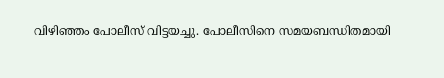വിഴിഞ്ഞം പോലീസ് വിട്ടയച്ചു. പോലീസിനെ സമയബന്ധിതമായി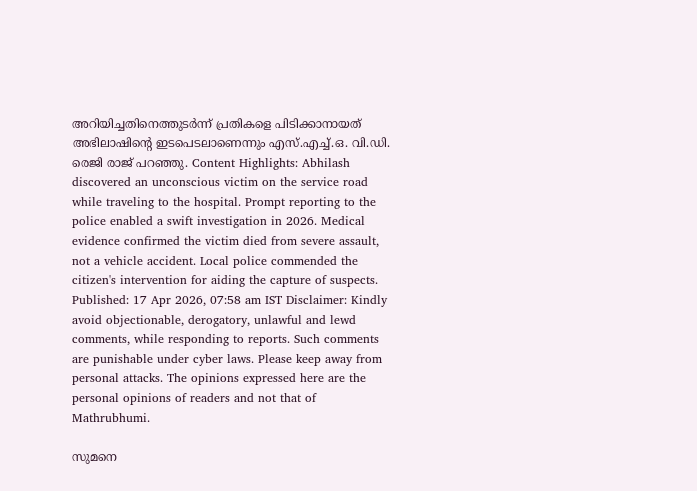അറിയിച്ചതിനെത്തുടർന്ന് പ്രതികളെ പിടിക്കാനായത് അഭിലാഷിന്റെ ഇടപെടലാണെന്നും എസ്.എച്ച്.ഒ. വി.ഡി. രെജി രാജ് പറഞ്ഞു. Content Highlights: Abhilash discovered an unconscious victim on the service road while traveling to the hospital. Prompt reporting to the police enabled a swift investigation in 2026. Medical evidence confirmed the victim died from severe assault, not a vehicle accident. Local police commended the citizen's intervention for aiding the capture of suspects. Published: 17 Apr 2026, 07:58 am IST Disclaimer: Kindly avoid objectionable, derogatory, unlawful and lewd comments, while responding to reports. Such comments are punishable under cyber laws. Please keep away from personal attacks. The opinions expressed here are the personal opinions of readers and not that of Mathrubhumi.

സുമനെ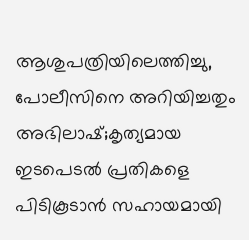ആശുപത്രിയിലെത്തിച്ചു, പോലീസിനെ അറിയിച്ചതും അഭിലാഷ്;കൃത്യമായ ഇടപെടൽ പ്രതികളെ പിടികൂടാൻ സഹായമായി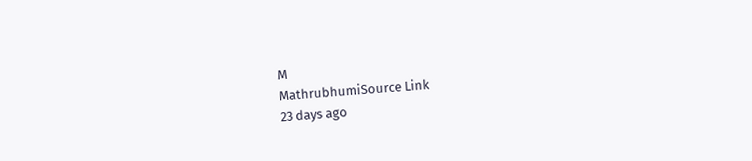M
MathrubhumiSource Link
23 days ago